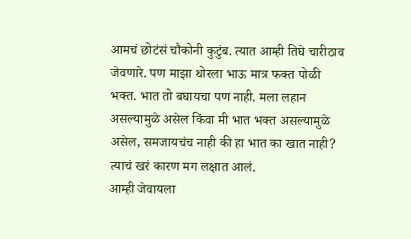आमचं छोटंसं चौकोनी कुटुंब. त्यात आम्ही तिघे चारीठाव जेवणारे. पण माझा थोरला भाऊ मात्र फक्त पोळी भक्त. भात तो बघायचा पण नाही. मला लहान असल्यामुळे असेल किंवा मी भात भक्त असल्यामुळे असेल, समजायचंच नाही की हा भात का खात नाही?
त्याचं खरं कारण मग लक्षात आलं.
आम्ही जेवायला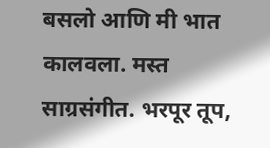बसलो आणि मी भात कालवला. मस्त साग्रसंगीत. भरपूर तूप,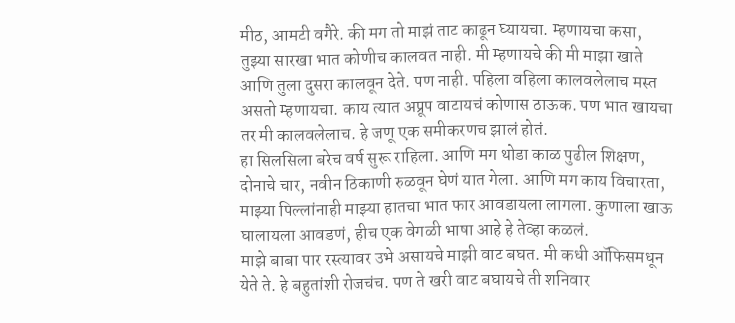मीठ, आमटी वगैरे. की मग तो माझं ताट काढून घ्यायचा. म्हणायचा कसा, तुझ्या सारखा भात कोणीच कालवत नाही. मी म्हणायचे की मी माझा खाते आणि तुला दुसरा कालवून देते. पण नाही. पहिला वहिला कालवलेलाच मस्त असतो म्हणायचा. काय त्यात अप्रूप वाटायचं कोणास ठाऊक. पण भात खायचा तर मी कालवलेलाच. हे जणू एक समीकरणच झालं होतं.
हा सिलसिला बरेच वर्ष सुरू राहिला. आणि मग थोडा काळ पुढील शिक्षण, दोनाचे चार, नवीन ठिकाणी रुळवून घेणं यात गेला. आणि मग काय विचारता, माझ्या पिल्लांनाही माझ्या हातचा भात फार आवडायला लागला. कुणाला खाऊ घालायला आवडणं, हीच एक वेगळी भाषा आहे हे तेव्हा कळलं.
माझे बाबा पार रस्त्यावर उभे असायचे माझी वाट बघत. मी कधी ऑफिसमधून येते ते. हे बहुतांशी रोजचंच. पण ते खरी वाट बघायचे ती शनिवार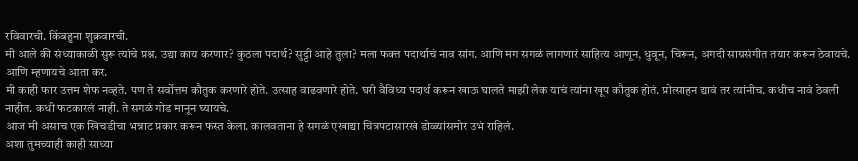रविवारची. किंबहुना शुक्रवारची.
मी आले की संध्याकाळी सुरू त्यांचे प्रश्न. उद्या काय करणार? कुठला पदार्थ? सुट्टी आहे तुला? मला फक्त पदार्थाचं नाव सांग. आणि मग सगळं लागणारं साहित्य आणून, धुवून, चिरून, अगदी साग्रसंगीत तयार करून ठेवायचे. आणि म्हणायचे आता कर.
मी काही फार उत्तम शेफ नव्हते. पण ते सर्वोत्तम कौतुक करणारे होते. उत्साह वाढवणारे होते. घरी वैविध्य पदार्थ करून खाऊ घालते माझी लेक याचं त्यांना खूप कौतुक होतं. प्रोत्साहन द्यावं तर त्यांनीच. कधीच नावं ठेवली नाहीत. कधी फटकारलं नाही. ते सगळं गोड मानून घ्यायचे.
आज मी असाच एक खिचडीचा भन्नाट प्रकार करून फस्त केला. कालवताना हे सगळं एखाद्या चित्रपटासारखं डोळ्यांसमोर उभं राहिलं.
अशा तुमच्याही काही साध्या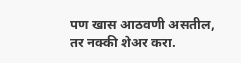पण खास आठवणी असतील, तर नक्की शेअर करा.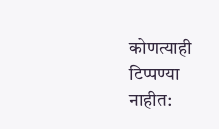कोणत्याही टिप्पण्या नाहीत: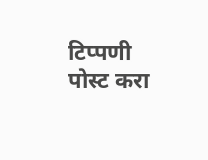टिप्पणी पोस्ट करा